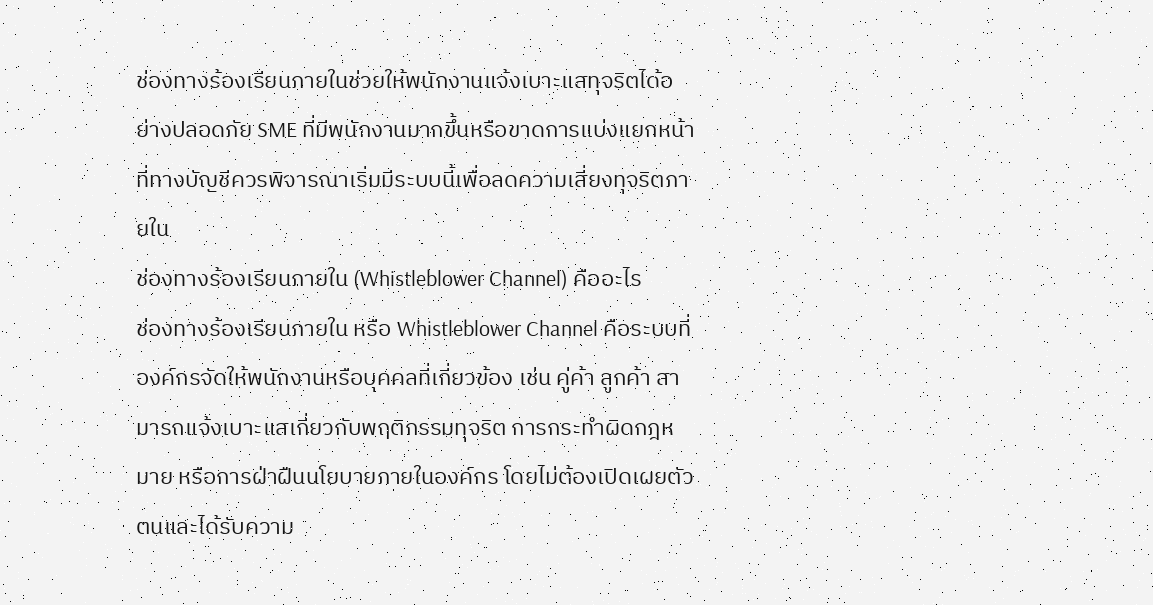ช่องทางร้องเรียนภายในช่วยให้พนักงานแจ้งเบาะแสทุจริตได้อย่างปลอดภัย SME ที่มีพนักงานมากขึ้นหรือขาดการแบ่งแยกหน้าที่ทางบัญชีควรพิจารณาเริ่มมีระบบนี้เพื่อลดความเสี่ยงทุจริตภายใน
ช่องทางร้องเรียนภายใน (Whistleblower Channel) คืออะไร
ช่องทางร้องเรียนภายใน หรือ Whistleblower Channel คือระบบที่องค์กรจัดให้พนักงานหรือบุคคลที่เกี่ยวข้อง เช่น คู่ค้า ลูกค้า สามารถแจ้งเบาะแสเกี่ยวกับพฤติกรรมทุจริต การกระทำผิดกฎหมาย หรือการฝ่าฝืนนโยบายภายในองค์กร โดยไม่ต้องเปิดเผยตัวตนและได้รับความ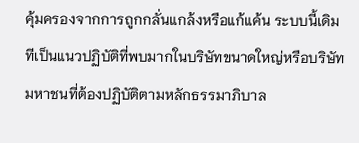คุ้มครองจากการถูกกลั่นแกล้งหรือแก้แค้น ระบบนี้เดิมทีเป็นแนวปฏิบัติที่พบมากในบริษัทขนาดใหญ่หรือบริษัทมหาชนที่ต้องปฏิบัติตามหลักธรรมาภิบาล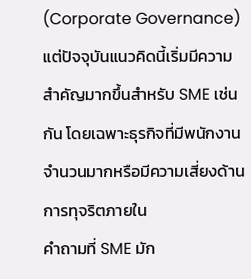(Corporate Governance) แต่ปัจจุบันแนวคิดนี้เริ่มมีความสำคัญมากขึ้นสำหรับ SME เช่นกัน โดยเฉพาะธุรกิจที่มีพนักงานจำนวนมากหรือมีความเสี่ยงด้านการทุจริตภายใน
คำถามที่ SME มัก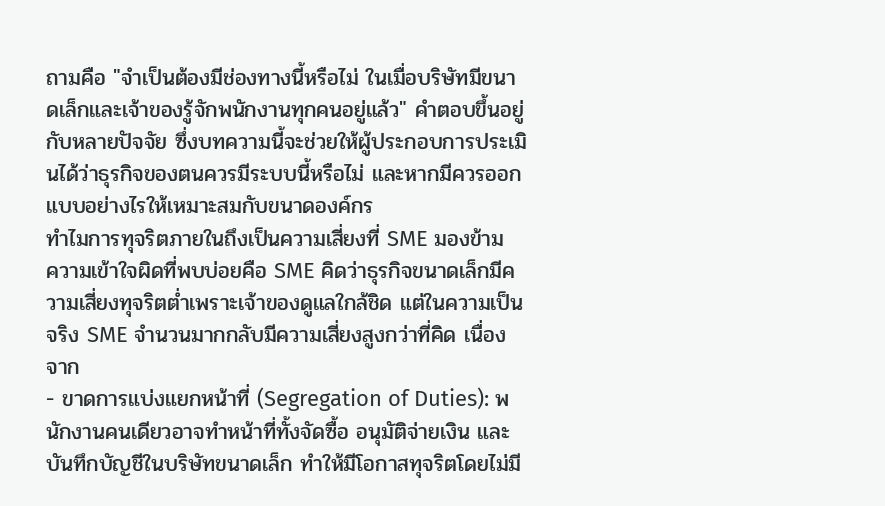ถามคือ "จำเป็นต้องมีช่องทางนี้หรือไม่ ในเมื่อบริษัทมีขนาดเล็กและเจ้าของรู้จักพนักงานทุกคนอยู่แล้ว" คำตอบขึ้นอยู่กับหลายปัจจัย ซึ่งบทความนี้จะช่วยให้ผู้ประกอบการประเมินได้ว่าธุรกิจของตนควรมีระบบนี้หรือไม่ และหากมีควรออกแบบอย่างไรให้เหมาะสมกับขนาดองค์กร
ทำไมการทุจริตภายในถึงเป็นความเสี่ยงที่ SME มองข้าม
ความเข้าใจผิดที่พบบ่อยคือ SME คิดว่าธุรกิจขนาดเล็กมีความเสี่ยงทุจริตต่ำเพราะเจ้าของดูแลใกล้ชิด แต่ในความเป็นจริง SME จำนวนมากกลับมีความเสี่ยงสูงกว่าที่คิด เนื่องจาก
- ขาดการแบ่งแยกหน้าที่ (Segregation of Duties): พนักงานคนเดียวอาจทำหน้าที่ทั้งจัดซื้อ อนุมัติจ่ายเงิน และบันทึกบัญชีในบริษัทขนาดเล็ก ทำให้มีโอกาสทุจริตโดยไม่มี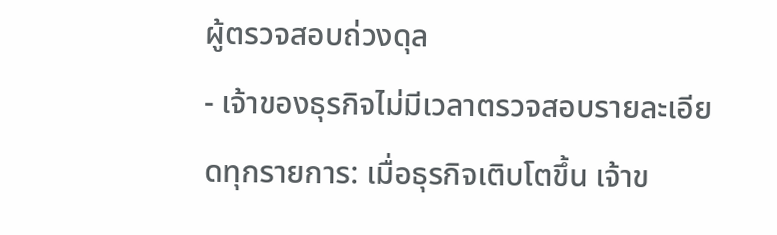ผู้ตรวจสอบถ่วงดุล
- เจ้าของธุรกิจไม่มีเวลาตรวจสอบรายละเอียดทุกรายการ: เมื่อธุรกิจเติบโตขึ้น เจ้าข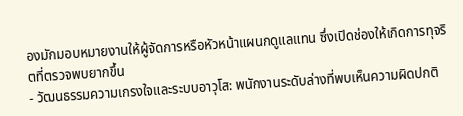องมักมอบหมายงานให้ผู้จัดการหรือหัวหน้าแผนกดูแลแทน ซึ่งเปิดช่องให้เกิดการทุจริตที่ตรวจพบยากขึ้น
- วัฒนธรรมความเกรงใจและระบบอาวุโส: พนักงานระดับล่างที่พบเห็นความผิดปกติ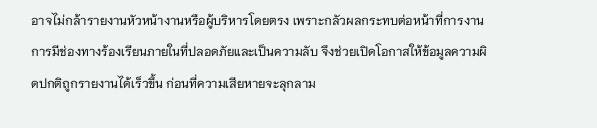อาจไม่กล้ารายงานหัวหน้างานหรือผู้บริหารโดยตรง เพราะกลัวผลกระทบต่อหน้าที่การงาน
การมีช่องทางร้องเรียนภายในที่ปลอดภัยและเป็นความลับ จึงช่วยเปิดโอกาสให้ข้อมูลความผิดปกติถูกรายงานได้เร็วขึ้น ก่อนที่ความเสียหายจะลุกลาม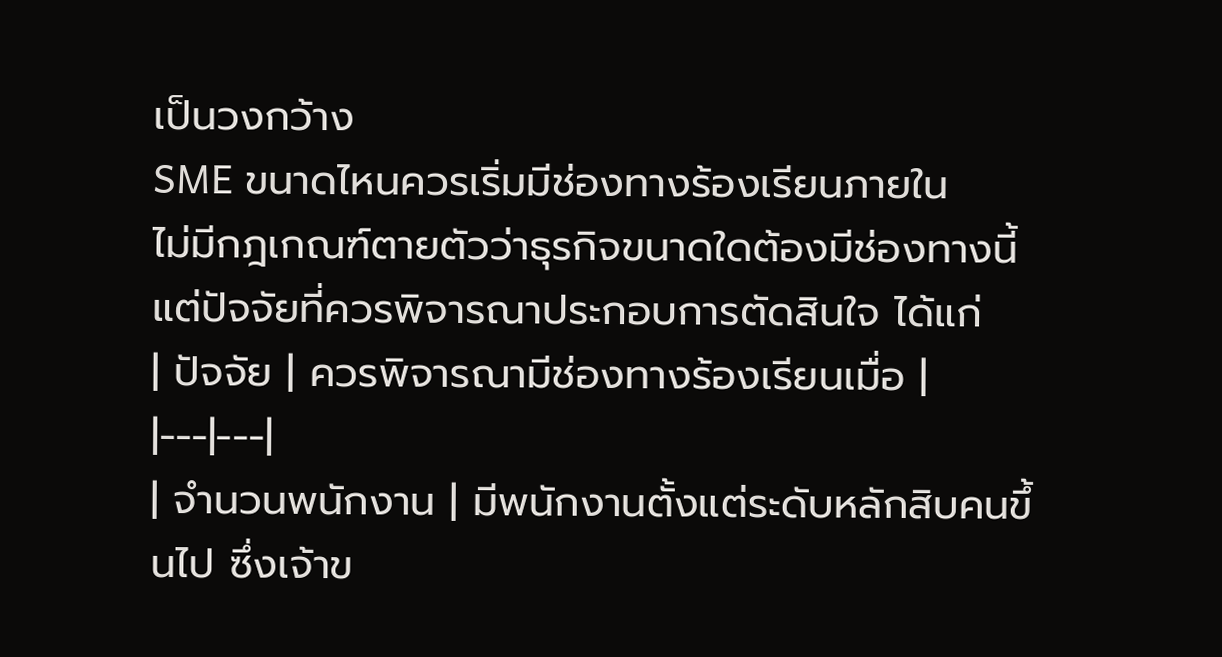เป็นวงกว้าง
SME ขนาดไหนควรเริ่มมีช่องทางร้องเรียนภายใน
ไม่มีกฎเกณฑ์ตายตัวว่าธุรกิจขนาดใดต้องมีช่องทางนี้ แต่ปัจจัยที่ควรพิจารณาประกอบการตัดสินใจ ได้แก่
| ปัจจัย | ควรพิจารณามีช่องทางร้องเรียนเมื่อ |
|---|---|
| จำนวนพนักงาน | มีพนักงานตั้งแต่ระดับหลักสิบคนขึ้นไป ซึ่งเจ้าข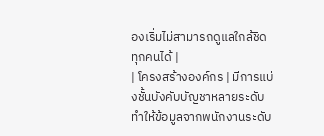องเริ่มไม่สามารถดูแลใกล้ชิดทุกคนได้ |
| โครงสร้างองค์กร | มีการแบ่งชั้นบังคับบัญชาหลายระดับ ทำให้ข้อมูลจากพนักงานระดับ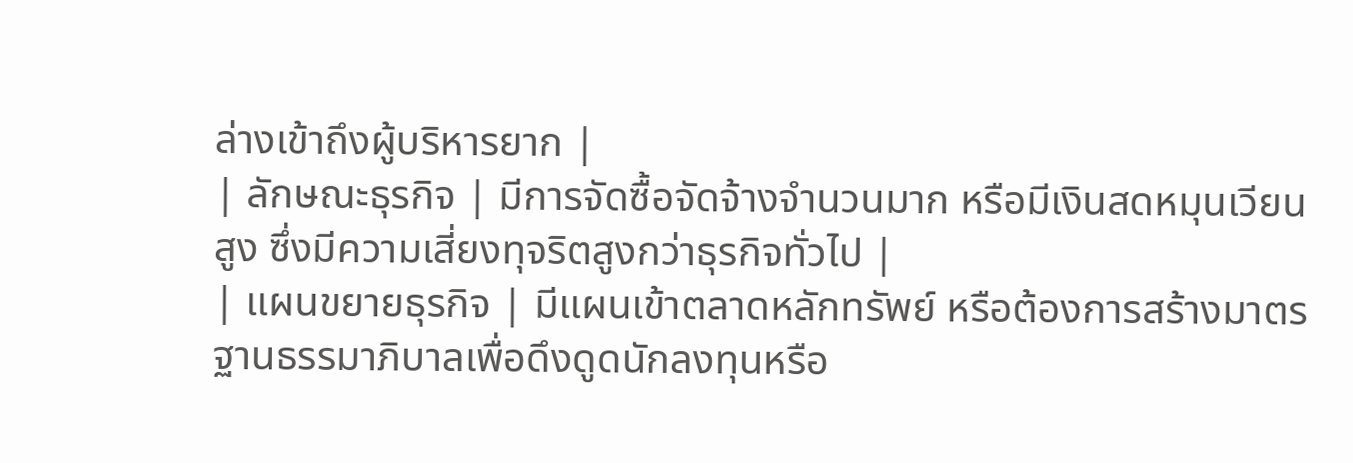ล่างเข้าถึงผู้บริหารยาก |
| ลักษณะธุรกิจ | มีการจัดซื้อจัดจ้างจำนวนมาก หรือมีเงินสดหมุนเวียนสูง ซึ่งมีความเสี่ยงทุจริตสูงกว่าธุรกิจทั่วไป |
| แผนขยายธุรกิจ | มีแผนเข้าตลาดหลักทรัพย์ หรือต้องการสร้างมาตรฐานธรรมาภิบาลเพื่อดึงดูดนักลงทุนหรือ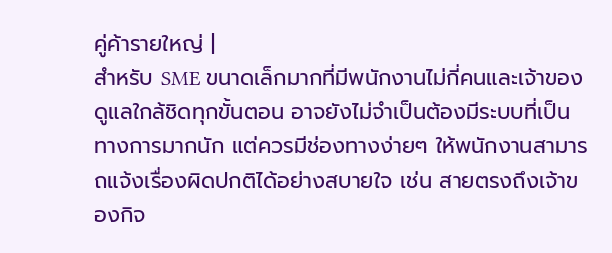คู่ค้ารายใหญ่ |
สำหรับ SME ขนาดเล็กมากที่มีพนักงานไม่กี่คนและเจ้าของดูแลใกล้ชิดทุกขั้นตอน อาจยังไม่จำเป็นต้องมีระบบที่เป็นทางการมากนัก แต่ควรมีช่องทางง่ายๆ ให้พนักงานสามารถแจ้งเรื่องผิดปกติได้อย่างสบายใจ เช่น สายตรงถึงเจ้าของกิจ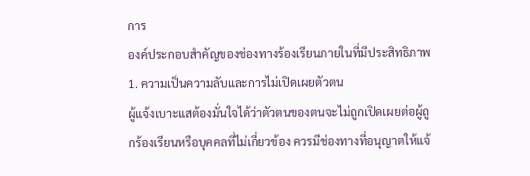การ
องค์ประกอบสำคัญของช่องทางร้องเรียนภายในที่มีประสิทธิภาพ
1. ความเป็นความลับและการไม่เปิดเผยตัวตน
ผู้แจ้งเบาะแสต้องมั่นใจได้ว่าตัวตนของตนจะไม่ถูกเปิดเผยต่อผู้ถูกร้องเรียนหรือบุคคลที่ไม่เกี่ยวข้อง ควรมีช่องทางที่อนุญาตให้แจ้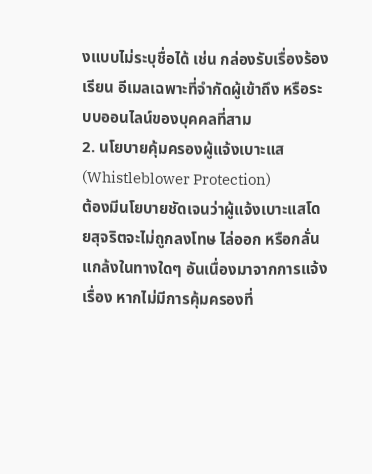งแบบไม่ระบุชื่อได้ เช่น กล่องรับเรื่องร้องเรียน อีเมลเฉพาะที่จำกัดผู้เข้าถึง หรือระบบออนไลน์ของบุคคลที่สาม
2. นโยบายคุ้มครองผู้แจ้งเบาะแส (Whistleblower Protection)
ต้องมีนโยบายชัดเจนว่าผู้แจ้งเบาะแสโดยสุจริตจะไม่ถูกลงโทษ ไล่ออก หรือกลั่นแกล้งในทางใดๆ อันเนื่องมาจากการแจ้งเรื่อง หากไม่มีการคุ้มครองที่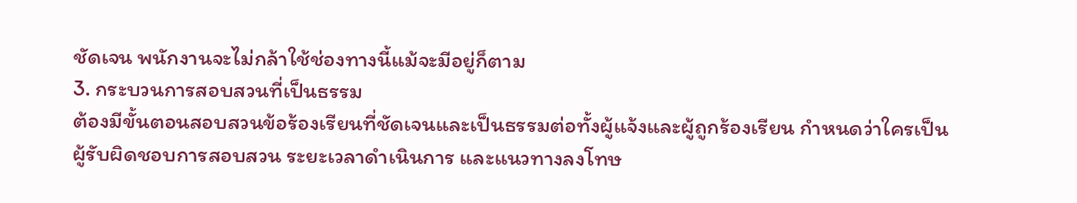ชัดเจน พนักงานจะไม่กล้าใช้ช่องทางนี้แม้จะมีอยู่ก็ตาม
3. กระบวนการสอบสวนที่เป็นธรรม
ต้องมีขั้นตอนสอบสวนข้อร้องเรียนที่ชัดเจนและเป็นธรรมต่อทั้งผู้แจ้งและผู้ถูกร้องเรียน กำหนดว่าใครเป็นผู้รับผิดชอบการสอบสวน ระยะเวลาดำเนินการ และแนวทางลงโทษ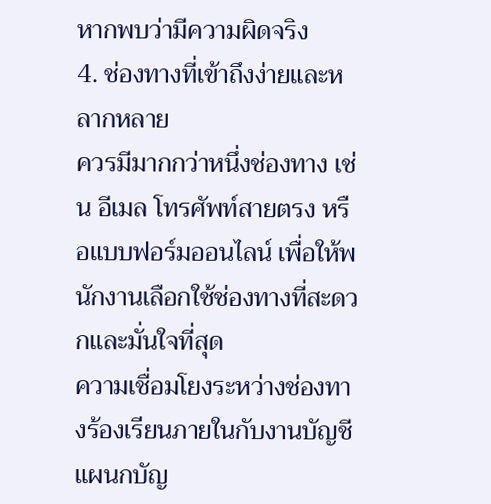หากพบว่ามีความผิดจริง
4. ช่องทางที่เข้าถึงง่ายและหลากหลาย
ควรมีมากกว่าหนึ่งช่องทาง เช่น อีเมล โทรศัพท์สายตรง หรือแบบฟอร์มออนไลน์ เพื่อให้พนักงานเลือกใช้ช่องทางที่สะดวกและมั่นใจที่สุด
ความเชื่อมโยงระหว่างช่องทางร้องเรียนภายในกับงานบัญชี
แผนกบัญ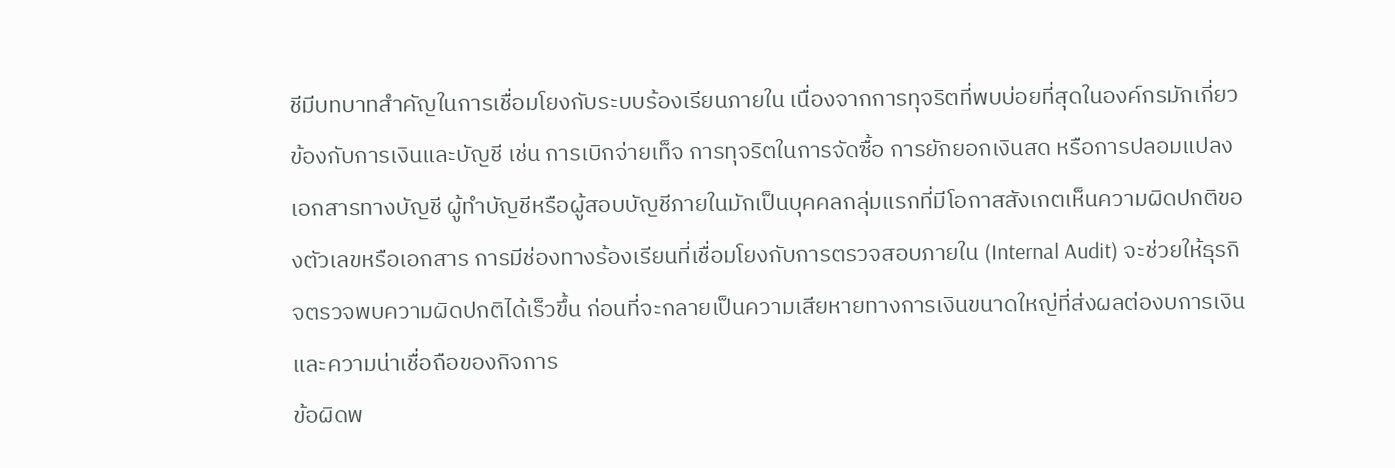ชีมีบทบาทสำคัญในการเชื่อมโยงกับระบบร้องเรียนภายใน เนื่องจากการทุจริตที่พบบ่อยที่สุดในองค์กรมักเกี่ยวข้องกับการเงินและบัญชี เช่น การเบิกจ่ายเท็จ การทุจริตในการจัดซื้อ การยักยอกเงินสด หรือการปลอมแปลงเอกสารทางบัญชี ผู้ทำบัญชีหรือผู้สอบบัญชีภายในมักเป็นบุคคลกลุ่มแรกที่มีโอกาสสังเกตเห็นความผิดปกติของตัวเลขหรือเอกสาร การมีช่องทางร้องเรียนที่เชื่อมโยงกับการตรวจสอบภายใน (Internal Audit) จะช่วยให้ธุรกิจตรวจพบความผิดปกติได้เร็วขึ้น ก่อนที่จะกลายเป็นความเสียหายทางการเงินขนาดใหญ่ที่ส่งผลต่องบการเงินและความน่าเชื่อถือของกิจการ
ข้อผิดพ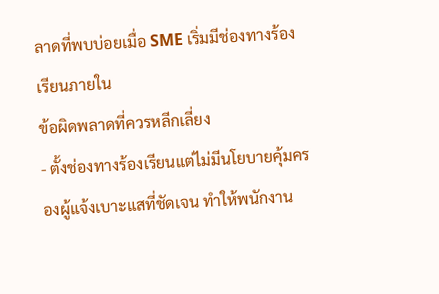ลาดที่พบบ่อยเมื่อ SME เริ่มมีช่องทางร้องเรียนภายใน
ข้อผิดพลาดที่ควรหลีกเลี่ยง
- ตั้งช่องทางร้องเรียนแต่ไม่มีนโยบายคุ้มครองผู้แจ้งเบาะแสที่ชัดเจน ทำให้พนักงาน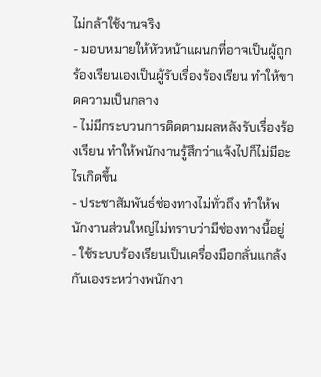ไม่กล้าใช้งานจริง
- มอบหมายให้หัวหน้าแผนกที่อาจเป็นผู้ถูกร้องเรียนเองเป็นผู้รับเรื่องร้องเรียน ทำให้ขาดความเป็นกลาง
- ไม่มีกระบวนการติดตามผลหลังรับเรื่องร้องเรียน ทำให้พนักงานรู้สึกว่าแจ้งไปก็ไม่มีอะไรเกิดขึ้น
- ประชาสัมพันธ์ช่องทางไม่ทั่วถึง ทำให้พนักงานส่วนใหญ่ไม่ทราบว่ามีช่องทางนี้อยู่
- ใช้ระบบร้องเรียนเป็นเครื่องมือกลั่นแกล้งกันเองระหว่างพนักงา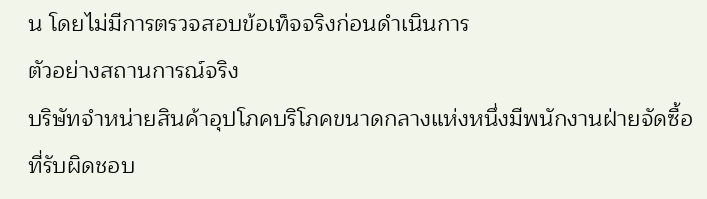น โดยไม่มีการตรวจสอบข้อเท็จจริงก่อนดำเนินการ
ตัวอย่างสถานการณ์จริง
บริษัทจำหน่ายสินค้าอุปโภคบริโภคขนาดกลางแห่งหนึ่งมีพนักงานฝ่ายจัดซื้อที่รับผิดชอบ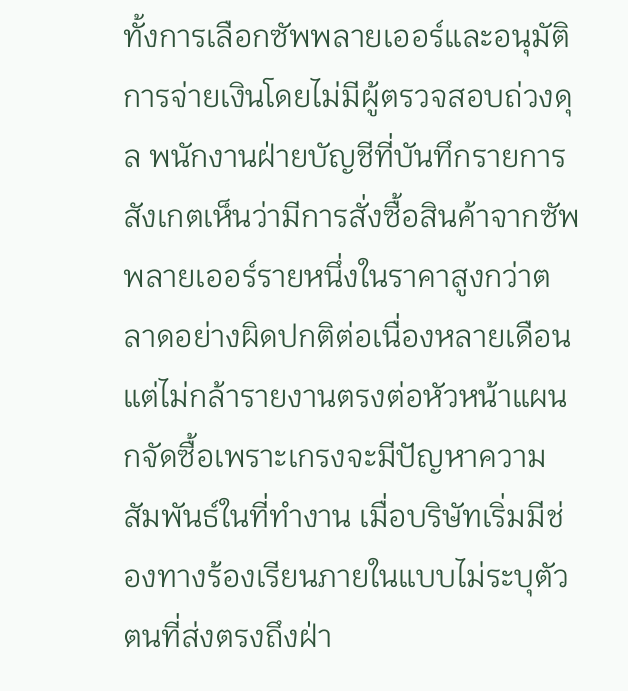ทั้งการเลือกซัพพลายเออร์และอนุมัติการจ่ายเงินโดยไม่มีผู้ตรวจสอบถ่วงดุล พนักงานฝ่ายบัญชีที่บันทึกรายการสังเกตเห็นว่ามีการสั่งซื้อสินค้าจากซัพพลายเออร์รายหนึ่งในราคาสูงกว่าตลาดอย่างผิดปกติต่อเนื่องหลายเดือน แต่ไม่กล้ารายงานตรงต่อหัวหน้าแผนกจัดซื้อเพราะเกรงจะมีปัญหาความสัมพันธ์ในที่ทำงาน เมื่อบริษัทเริ่มมีช่องทางร้องเรียนภายในแบบไม่ระบุตัวตนที่ส่งตรงถึงฝ่า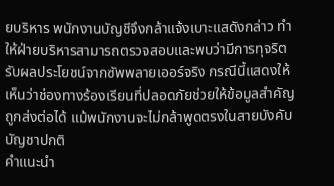ยบริหาร พนักงานบัญชีจึงกล้าแจ้งเบาะแสดังกล่าว ทำให้ฝ่ายบริหารสามารถตรวจสอบและพบว่ามีการทุจริตรับผลประโยชน์จากซัพพลายเออร์จริง กรณีนี้แสดงให้เห็นว่าช่องทางร้องเรียนที่ปลอดภัยช่วยให้ข้อมูลสำคัญถูกส่งต่อได้ แม้พนักงานจะไม่กล้าพูดตรงในสายบังคับบัญชาปกติ
คำแนะนำ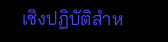เชิงปฏิบัติสำห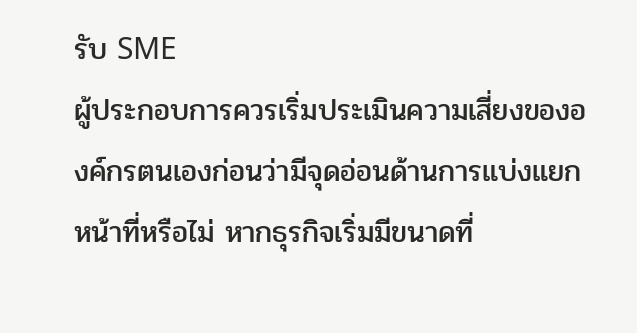รับ SME
ผู้ประกอบการควรเริ่มประเมินความเสี่ยงขององค์กรตนเองก่อนว่ามีจุดอ่อนด้านการแบ่งแยกหน้าที่หรือไม่ หากธุรกิจเริ่มมีขนาดที่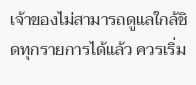เจ้าของไม่สามารถดูแลใกล้ชิดทุกรายการได้แล้ว ควรเริ่ม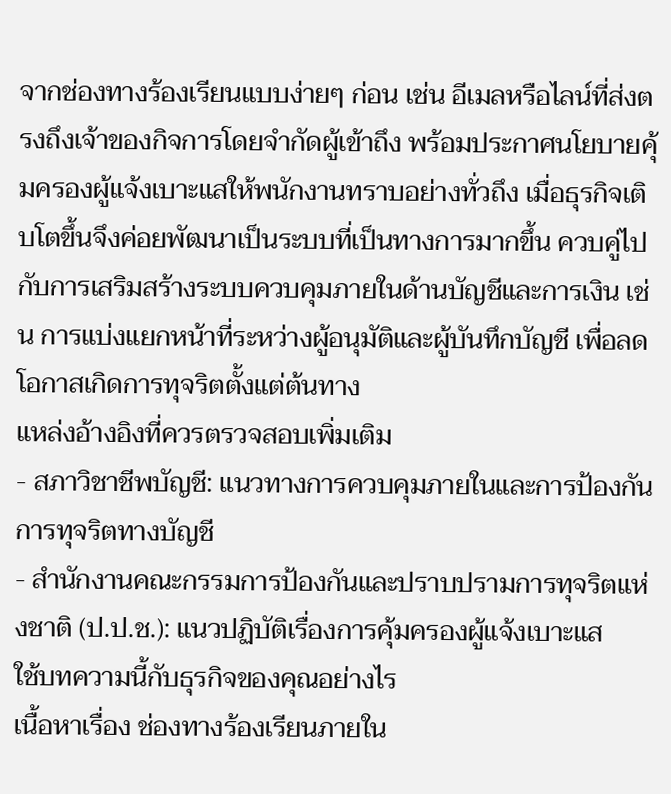จากช่องทางร้องเรียนแบบง่ายๆ ก่อน เช่น อีเมลหรือไลน์ที่ส่งตรงถึงเจ้าของกิจการโดยจำกัดผู้เข้าถึง พร้อมประกาศนโยบายคุ้มครองผู้แจ้งเบาะแสให้พนักงานทราบอย่างทั่วถึง เมื่อธุรกิจเติบโตขึ้นจึงค่อยพัฒนาเป็นระบบที่เป็นทางการมากขึ้น ควบคู่ไปกับการเสริมสร้างระบบควบคุมภายในด้านบัญชีและการเงิน เช่น การแบ่งแยกหน้าที่ระหว่างผู้อนุมัติและผู้บันทึกบัญชี เพื่อลดโอกาสเกิดการทุจริตตั้งแต่ต้นทาง
แหล่งอ้างอิงที่ควรตรวจสอบเพิ่มเติม
- สภาวิชาชีพบัญชี: แนวทางการควบคุมภายในและการป้องกันการทุจริตทางบัญชี
- สำนักงานคณะกรรมการป้องกันและปราบปรามการทุจริตแห่งชาติ (ป.ป.ช.): แนวปฏิบัติเรื่องการคุ้มครองผู้แจ้งเบาะแส
ใช้บทความนี้กับธุรกิจของคุณอย่างไร
เนื้อหาเรื่อง ช่องทางร้องเรียนภายใน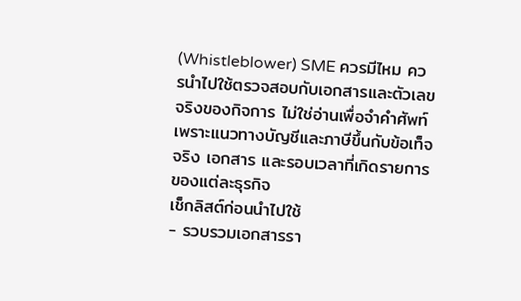(Whistleblower) SME ควรมีไหม ควรนำไปใช้ตรวจสอบกับเอกสารและตัวเลขจริงของกิจการ ไม่ใช่อ่านเพื่อจำคำศัพท์ เพราะแนวทางบัญชีและภาษีขึ้นกับข้อเท็จจริง เอกสาร และรอบเวลาที่เกิดรายการของแต่ละธุรกิจ
เช็กลิสต์ก่อนนำไปใช้
- รวบรวมเอกสารรา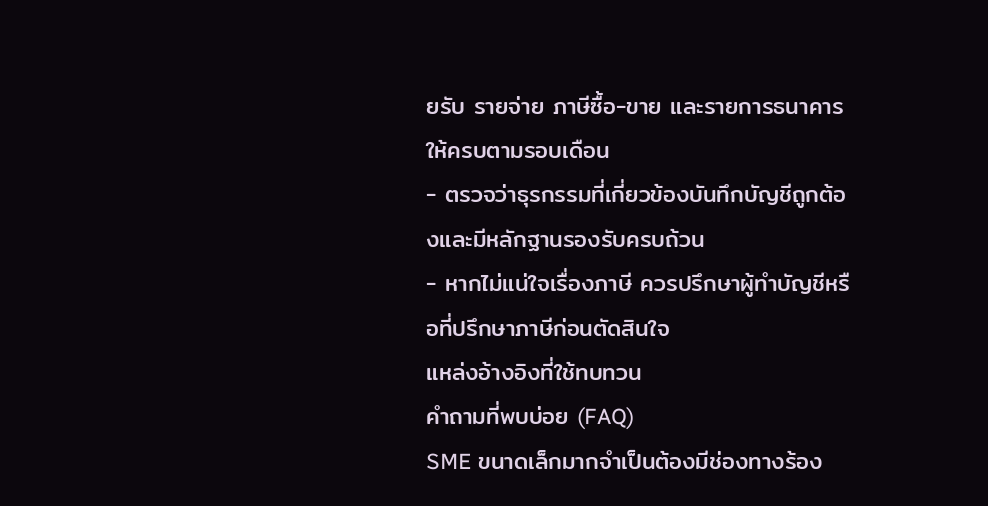ยรับ รายจ่าย ภาษีซื้อ-ขาย และรายการธนาคารให้ครบตามรอบเดือน
- ตรวจว่าธุรกรรมที่เกี่ยวข้องบันทึกบัญชีถูกต้องและมีหลักฐานรองรับครบถ้วน
- หากไม่แน่ใจเรื่องภาษี ควรปรึกษาผู้ทำบัญชีหรือที่ปรึกษาภาษีก่อนตัดสินใจ
แหล่งอ้างอิงที่ใช้ทบทวน
คำถามที่พบบ่อย (FAQ)
SME ขนาดเล็กมากจำเป็นต้องมีช่องทางร้อง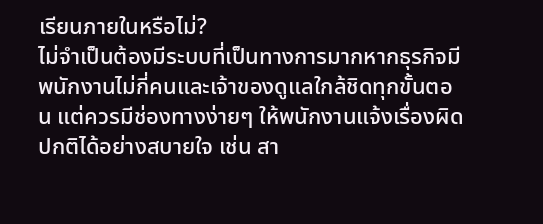เรียนภายในหรือไม่?
ไม่จำเป็นต้องมีระบบที่เป็นทางการมากหากธุรกิจมีพนักงานไม่กี่คนและเจ้าของดูแลใกล้ชิดทุกขั้นตอน แต่ควรมีช่องทางง่ายๆ ให้พนักงานแจ้งเรื่องผิดปกติได้อย่างสบายใจ เช่น สา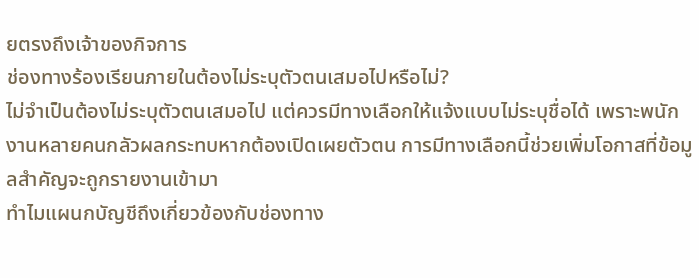ยตรงถึงเจ้าของกิจการ
ช่องทางร้องเรียนภายในต้องไม่ระบุตัวตนเสมอไปหรือไม่?
ไม่จำเป็นต้องไม่ระบุตัวตนเสมอไป แต่ควรมีทางเลือกให้แจ้งแบบไม่ระบุชื่อได้ เพราะพนักงานหลายคนกลัวผลกระทบหากต้องเปิดเผยตัวตน การมีทางเลือกนี้ช่วยเพิ่มโอกาสที่ข้อมูลสำคัญจะถูกรายงานเข้ามา
ทำไมแผนกบัญชีถึงเกี่ยวข้องกับช่องทาง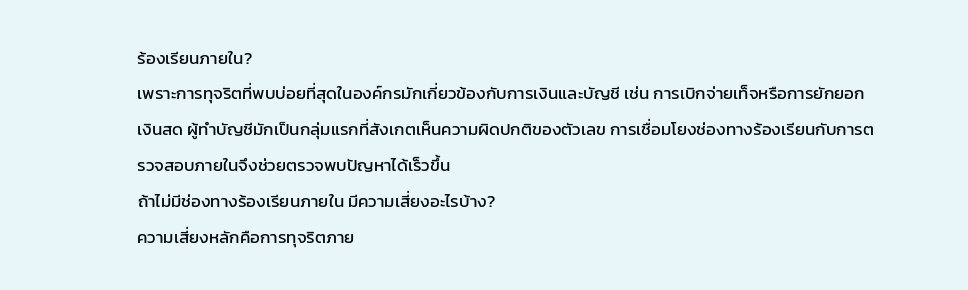ร้องเรียนภายใน?
เพราะการทุจริตที่พบบ่อยที่สุดในองค์กรมักเกี่ยวข้องกับการเงินและบัญชี เช่น การเบิกจ่ายเท็จหรือการยักยอกเงินสด ผู้ทำบัญชีมักเป็นกลุ่มแรกที่สังเกตเห็นความผิดปกติของตัวเลข การเชื่อมโยงช่องทางร้องเรียนกับการตรวจสอบภายในจึงช่วยตรวจพบปัญหาได้เร็วขึ้น
ถ้าไม่มีช่องทางร้องเรียนภายใน มีความเสี่ยงอะไรบ้าง?
ความเสี่ยงหลักคือการทุจริตภาย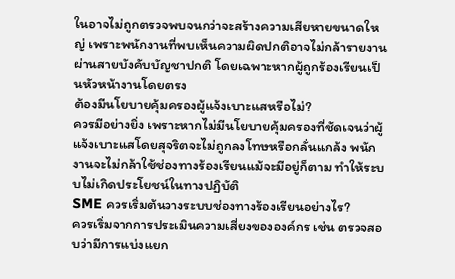ในอาจไม่ถูกตรวจพบจนกว่าจะสร้างความเสียหายขนาดใหญ่ เพราะพนักงานที่พบเห็นความผิดปกติอาจไม่กล้ารายงานผ่านสายบังคับบัญชาปกติ โดยเฉพาะหากผู้ถูกร้องเรียนเป็นหัวหน้างานโดยตรง
ต้องมีนโยบายคุ้มครองผู้แจ้งเบาะแสหรือไม่?
ควรมีอย่างยิ่ง เพราะหากไม่มีนโยบายคุ้มครองที่ชัดเจนว่าผู้แจ้งเบาะแสโดยสุจริตจะไม่ถูกลงโทษหรือกลั่นแกล้ง พนักงานจะไม่กล้าใช้ช่องทางร้องเรียนแม้จะมีอยู่ก็ตาม ทำให้ระบบไม่เกิดประโยชน์ในทางปฏิบัติ
SME ควรเริ่มต้นวางระบบช่องทางร้องเรียนอย่างไร?
ควรเริ่มจากการประเมินความเสี่ยงขององค์กร เช่น ตรวจสอบว่ามีการแบ่งแยก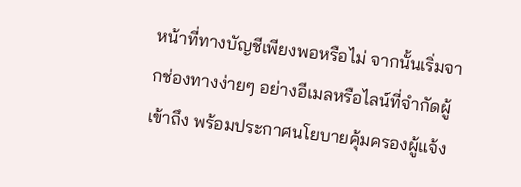หน้าที่ทางบัญชีเพียงพอหรือไม่ จากนั้นเริ่มจากช่องทางง่ายๆ อย่างอีเมลหรือไลน์ที่จำกัดผู้เข้าถึง พร้อมประกาศนโยบายคุ้มครองผู้แจ้ง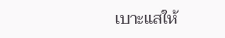เบาะแสให้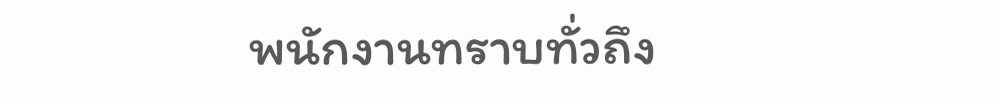พนักงานทราบทั่วถึง